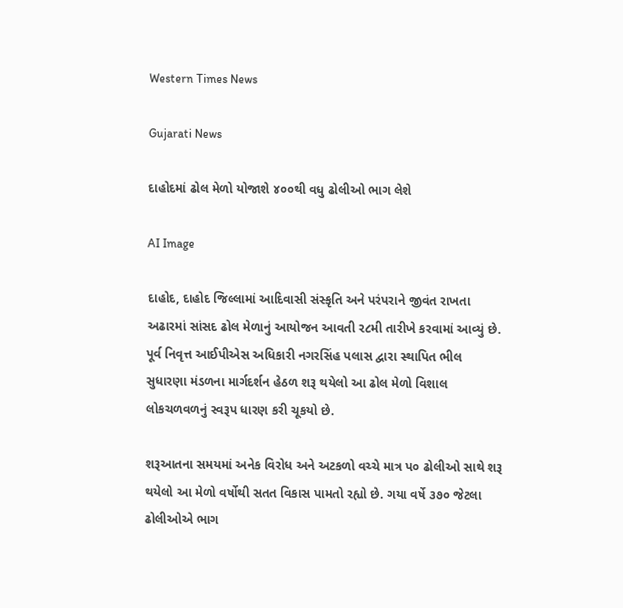Western Times News

Gujarati News

દાહોદમાં ઢોલ મેળો યોજાશે ૪૦૦થી વધુ ઢોલીઓ ભાગ લેશે

AI Image

દાહોદ, દાહોદ જિલ્લામાં આદિવાસી સંસ્કૃતિ અને પરંપરાને જીવંત રાખતા અઢારમાં સાંસદ ઢોલ મેળાનું આયોજન આવતી ર૮મી તારીખે કરવામાં આવ્યું છે. પૂર્વ નિવૃત્ત આઈપીએસ અધિકારી નગરસિંહ પલાસ દ્વારા સ્થાપિત ભીલ સુધારણા મંડળના માર્ગદર્શન હેઠળ શરૂ થયેલો આ ઢોલ મેળો વિશાલ લોકચળવળનું સ્વરૂપ ધારણ કરી ચૂકયો છે.

શરૂઆતના સમયમાં અનેક વિરોધ અને અટકળો વચ્ચે માત્ર પ૦ ઢોલીઓ સાથે શરૂ થયેલો આ મેળો વર્ષોથી સતત વિકાસ પામતો રહ્યો છે. ગયા વર્ષે ૩૭૦ જેટલા ઢોલીઓએ ભાગ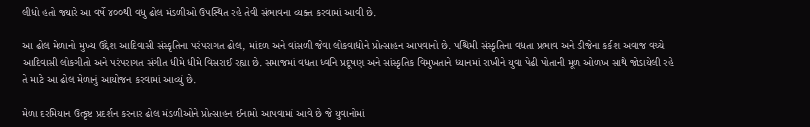લીધો હતો જ્યારે આ વર્ષે ૪૦૦થી વધુ ઢોલ મંડળીઓ ઉપસ્થિત રહે તેવી સંભાવના વ્યક્ત કરવામાં આવી છે.

આ ઢોલ મેળાનો મુખ્ય ઉદ્દેશ આદિવાસી સંસ્કૃતિના પરંપરાગત ઢોલ, માંદળ અને વાંસળી જેવા લોકવાદ્યોને પ્રોત્સાહન આપવાનો છે. પશ્ચિમી સંસ્કૃતિના વધતા પ્રભાવ અને ડીજેના કર્કશ અવાજ વચ્ચે આદિવાસી લોકગીતો અને પરંપરાગત સંગીત ધીમે ધીમે વિસરાઈ રહ્યા છે. સમાજમાં વધતા ધ્વનિ પ્રદૂષણ અને સાંસ્કૃતિક વિમુખતાને ધ્યાનમાં રાખીને યુવા પેઢી પોતાની મૂળ ઓળખ સાથે જોડાયેલી રહે તે માટે આ ઢોલ મેળાનું આયોજન કરવામાં આવ્યું છે.

મેળા દરમિયાન ઉત્કૃષ્ટ પ્રદર્શન કરનાર ઢોલ મંડળીઓને પ્રોત્સાહન ઈનામો આપવામાં આવે છે જે યુવાનોમાં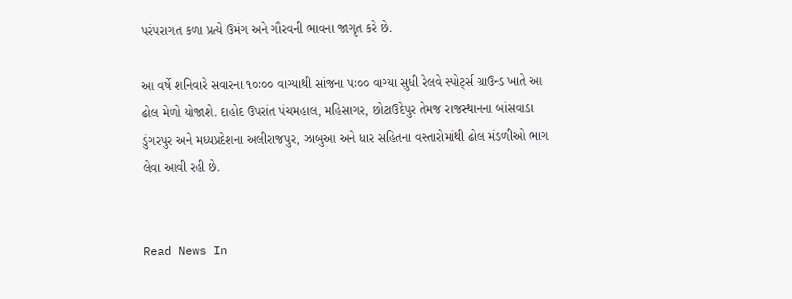પરંપરાગત કળા પ્રત્યે ઉમંગ અને ગૌરવની ભાવના જાગૃત કરે છે.

આ વર્ષે શનિવારે સવારના ૧૦ઃ૦૦ વાગ્યાથી સાંજના પઃ૦૦ વાગ્યા સુધી રેલવે સ્પોટ્‌ર્સ ગ્રાઉન્ડ ખાતે આ ઢોલ મેળો યોજાશે. દાહોદ ઉપરાંત પંચમહાલ, મહિસાગર, છોટાઉદેપુર તેમજ રાજસ્થાનના બાંસવાડા ડુંગરપુર અને મધ્યપ્રદેશના અલીરાજપુર, ઝાબુઆ અને ધાર સહિતના વસ્તારોમાંથી ઢોલ મંડળીઓ ભાગ લેવા આવી રહી છે.


Read News In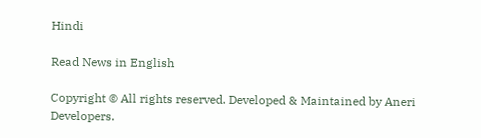Hindi

Read News in English

Copyright © All rights reserved. Developed & Maintained by Aneri Developers.